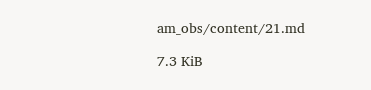am_obs/content/21.md

7.3 KiB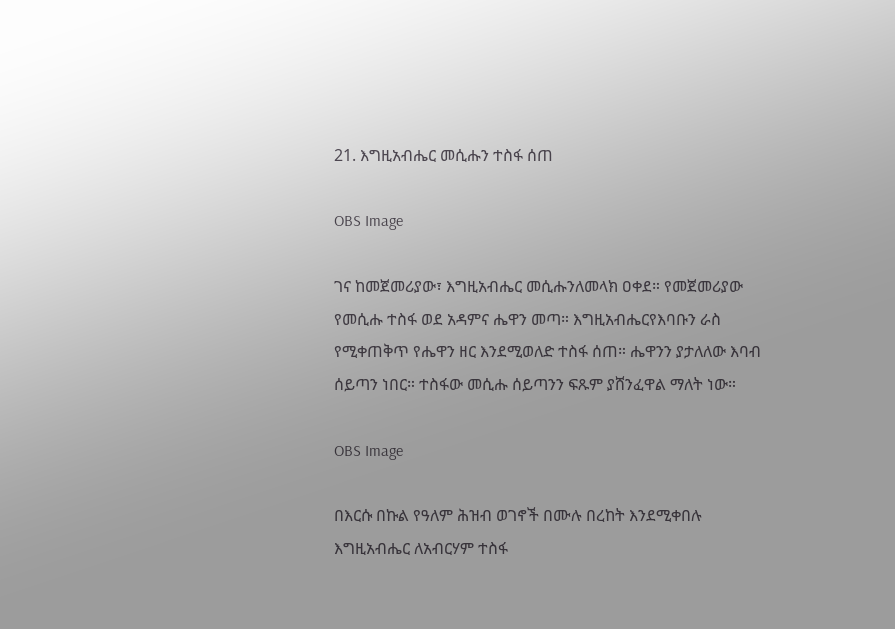21. እግዚአብሔር መሲሑን ተስፋ ሰጠ

OBS Image

ገና ከመጀመሪያው፣ እግዚአብሔር መሲሑንለመላክ ዐቀደ። የመጀመሪያው የመሲሑ ተስፋ ወደ አዳምና ሔዋን መጣ። እግዚአብሔርየእባቡን ራስ የሚቀጠቅጥ የሔዋን ዘር እንደሚወለድ ተስፋ ሰጠ። ሔዋንን ያታለለው እባብ ሰይጣን ነበር። ተስፋው መሲሑ ሰይጣንን ፍጹም ያሸንፈዋል ማለት ነው።

OBS Image

በእርሱ በኩል የዓለም ሕዝብ ወገኖች በሙሉ በረከት እንደሚቀበሉ እግዚአብሔር ለአብርሃም ተስፋ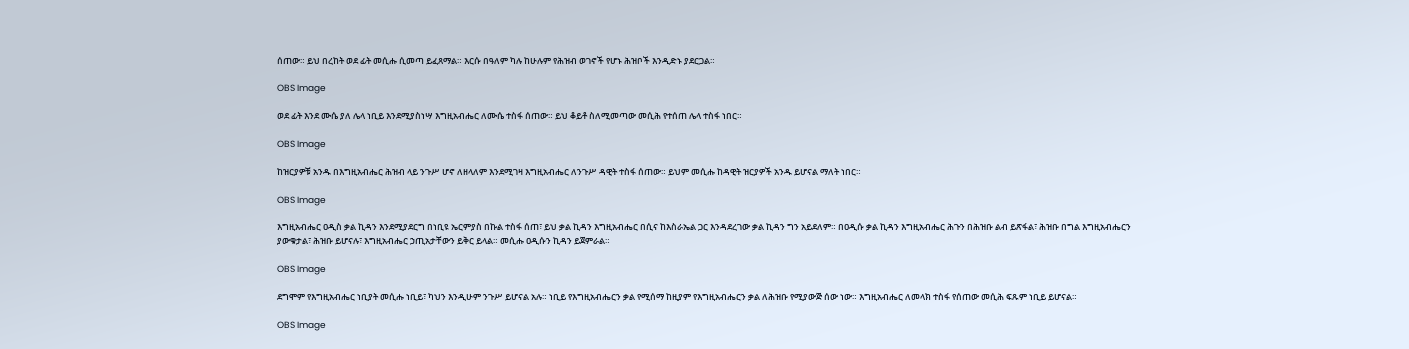ሰጠው። ይህ በረከት ወደ ፊት መሲሑ ሲመጣ ይፈጸማል። እርሱ በዓለም ካሉ ከሁሉም የሕዝብ ወገኖች የሆኑ ሕዝቦች እንዲድኑ ያደርጋል።

OBS Image

ወደ ፊት እንደ ሙሴ ያለ ሌላ ነቢይ እንደሚያስነሣ እግዚአብሔር ለሙሴ ተስፋ ሰጠው። ይህ ቆይቶ ስለሚመጣው መሲሕ የተሰጠ ሌላ ተስፋ ነበር።

OBS Image

ከዝርያዎቹ አንዱ በእግዚአብሔር ሕዝብ ላይ ንጉሥ ሆኖ ለዘላለም እንደሚገዛ እግዚአብሔር ለንጉሥ ዳዊት ተስፋ ሰጠው። ይህም መሲሑ ከዳዊት ዝርያዎች አንዱ ይሆናል ማለት ነበር።

OBS Image

እግዚአብሔር ዐዲስ ቃል ኪዳን እንደሚያደርግ በነቢዩ ኤርምያስ በኩል ተስፋ ሰጠ፣ ይህ ቃል ኪዳን እግዚአብሔር በሲና ከእስራኤል ጋር እንዳደረገው ቃል ኪዳን ግን አይደለም። በዐዲሱ ቃል ኪዳን እግዚአብሔር ሕጉን በሕዝቡ ልብ ይጽፋል፣ ሕዝቡ በግል እግዚአብሔርን ያውቁታል፣ ሕዝቡ ይሆናሉ፣ እግዚአብሔር ኃጢአታቸውን ይቅር ይላል። መሲሑ ዐዲሱን ኪዳን ይጀምራል።

OBS Image

ደግሞም የእግዚአብሔር ነቢያት መሲሑ ነቢይ፣ ካህን እንዲሁም ንጉሥ ይሆናል አሉ። ነቢይ የእግዚአብሔርን ቃል የሚሰማ ከዚያም የእግዚአብሔርን ቃል ለሕዝቡ የሚያውጅ ሰው ነው። እግዚአብሔር ለመላክ ተስፋ የሰጠው መሲሕ ፍጹም ነቢይ ይሆናል።

OBS Image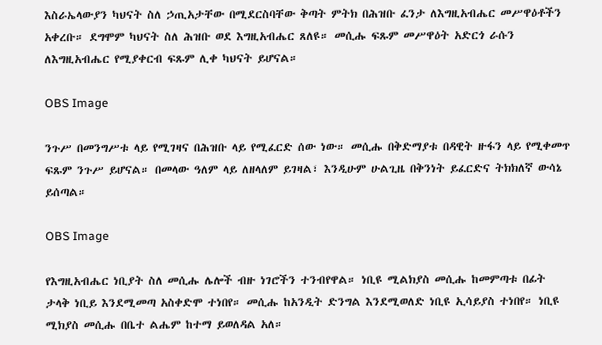እስራኤላውያን ካህናት ስለ ኃጢአታቸው በሚደርስባቸው ቅጣት ምትክ በሕዝቡ ፈንታ ለእግዚአብሔር መሥዋዕቶችን አቀረቡ። ደግሞም ካህናት ስለ ሕዝቡ ወደ እግዚአብሔር ጸለዩ። መሲሑ ፍጹም መሥዋዕት አድርጎ ራሱን ለእግዚአብሔር የሚያቀርብ ፍጹም ሊቀ ካህናት ይሆናል።

OBS Image

ንጉሥ በመንግሥቱ ላይ የሚገዛና በሕዝቡ ላይ የሚፈርድ ሰው ነው። መሲሑ በቅድማያቱ በዳዊት ዙፋን ላይ የሚቀመጥ ፍጹም ንጉሥ ይሆናል። በመላው ዓለም ላይ ለዘላለም ይገዛል፣ እንዲሁም ሁልጊዜ በቅንነት ይፈርድና ትክክለኛ ውሳኔ ይሰጣል።

OBS Image

የእግዚአብሔር ነቢያት ስለ መሲሑ ሌሎች ብዙ ነገሮችን ተንብየዋል። ነቢዩ ሚልክያስ መሲሑ ከመምጣቱ በፊት ታላቅ ነቢይ እንደሚመጣ አስቀድሞ ተነበየ። መሲሑ ከአንዲት ድንግል እንደሚወለድ ነቢዩ ኢሳይያስ ተነበየ። ነቢዩ ሚክያስ መሲሑ በቤተ ልሔም ከተማ ይወለዳል አለ።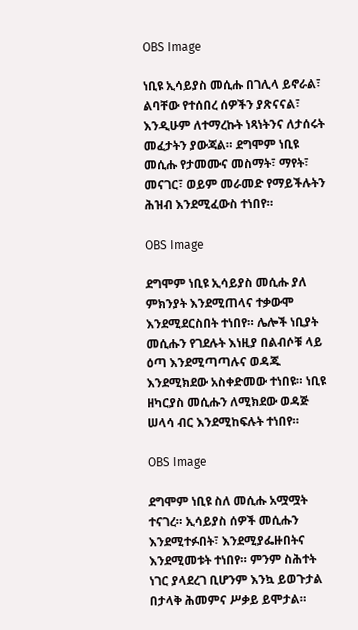OBS Image

ነቢዩ ኢሳይያስ መሲሑ በገሊላ ይኖራል፣ ልባቸው የተሰበረ ሰዎችን ያጽናናል፣ እንዲሁም ለተማረኩት ነጻነትንና ለታሰሩት መፈታትን ያውጃል። ደግሞም ነቢዩ መሲሑ የታመሙና መስማት፣ ማየት፣ መናገር፣ ወይም መራመድ የማይችሉትን ሕዝብ እንደሚፈውስ ተነበየ።

OBS Image

ደግሞም ነቢዩ ኢሳይያስ መሲሑ ያለ ምክንያት እንደሚጠላና ተቃውሞ እንደሚደርስበት ተነበየ። ሌሎች ነቢያት መሲሑን የገደሉት እነዚያ በልብሶቹ ላይ ዕጣ እንደሚጣጣሉና ወዳጁ እንደሚክደው አስቀድመው ተነበዩ። ነቢዩ ዘካርያስ መሲሑን ለሚክደው ወዳጅ ሠላሳ ብር እንደሚከፍሉት ተነበየ።

OBS Image

ደግሞም ነቢዩ ስለ መሲሑ አሟሟት ተናገረ። ኢሳይያስ ሰዎች መሲሑን እንደሚተፉበት፣ እንደሚያፌዙበትና እንደሚመቱት ተነበየ። ምንም ስሕተት ነገር ያላደረገ ቢሆንም እንኳ ይወጉታል በታላቅ ሕመምና ሥቃይ ይሞታል።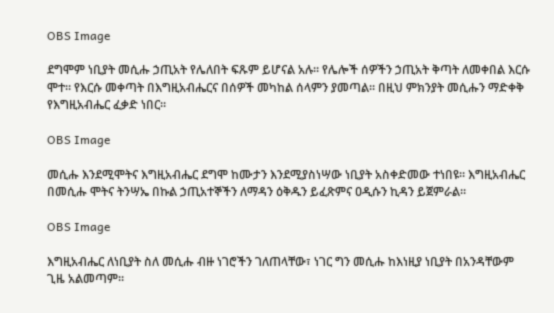OBS Image

ደግሞም ነቢያት መሲሑ ኃጢአት የሌለበት ፍጹም ይሆናል አሉ። የሌሎች ሰዎችን ኃጢአት ቅጣት ለመቀበል እርሱ ሞተ። የእርሱ መቀጣት በእግዚአብሔርና በሰዎች መካከል ሰላምን ያመጣል። በዚህ ምክንያት መሲሑን ማድቀቅ የእግዚአብሔር ፈቃድ ነበር።

OBS Image

መሲሑ እንደሚሞትና እግዚአብሔር ደግሞ ከሙታን እንደሚያስነሣው ነቢያት አስቀድመው ተነበዩ። እግዚአብሔር በመሲሑ ሞትና ትንሣኤ በኩል ኃጢአተኞችን ለማዳን ዕቅዱን ይፈጽምና ዐዲሱን ኪዳን ይጀምራል።

OBS Image

እግዚአብሔር ለነቢያት ስለ መሲሑ ብዙ ነገሮችን ገለጠላቸው፣ ነገር ግን መሲሑ ከእነዚያ ነቢያት በአንዳቸውም ጊዜ አልመጣም።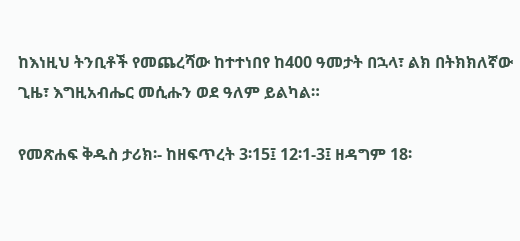ከእነዚህ ትንቢቶች የመጨረሻው ከተተነበየ ከ400 ዓመታት በኋላ፣ ልክ በትክክለኛው ጊዜ፣ እግዚአብሔር መሲሑን ወደ ዓለም ይልካል።

የመጽሐፍ ቅዱስ ታሪክ፡- ከዘፍጥረት 3፡15፤ 12፡1-3፤ ዘዳግም 18፡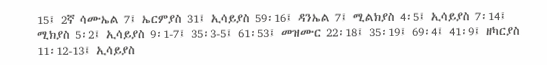15፤ 2ኛ ሳሙኤል 7፤ ኤርምያስ 31፤ ኢሳይያስ 59፡16፤ ዳንኤል 7፤ ሚልክያስ 4፡5፤ ኢሳይያስ 7፡14፤ ሚክያስ 5፡2፤ ኢሳይያስ 9፡1-7፤ 35፡3-5፤ 61፡53፤ መዝሙር 22፡18፤ 35፡19፤ 69፡4፤ 41፡9፤ ዘካርያስ 11፡12-13፤ ኢሳይያስ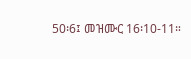50፡6፤ መዝሙር 16፡10-11።